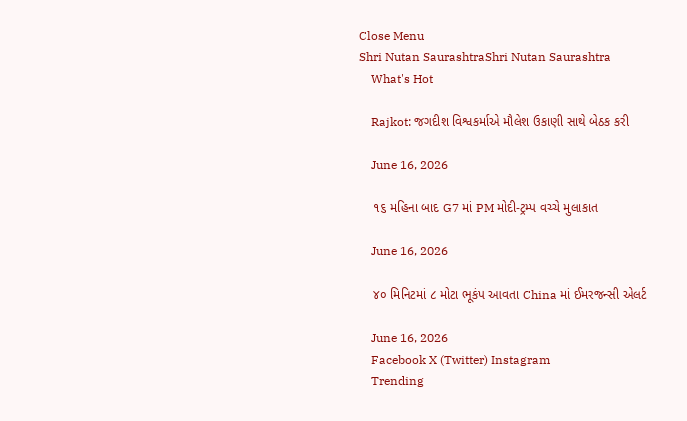Close Menu
Shri Nutan SaurashtraShri Nutan Saurashtra
    What's Hot

    Rajkot: જગદીશ વિશ્વકર્માએ મૌલેશ ઉકાણી સાથે બેઠક કરી

    June 16, 2026

    ૧૬ મહિના બાદ G7 માં PM મોદી-ટ્રમ્પ વચ્ચે મુલાકાત

    June 16, 2026

    ૪૦ મિનિટમાં ૮ મોટા ભૂકંપ આવતા China માં ઈમરજન્સી એલર્ટ

    June 16, 2026
    Facebook X (Twitter) Instagram
    Trending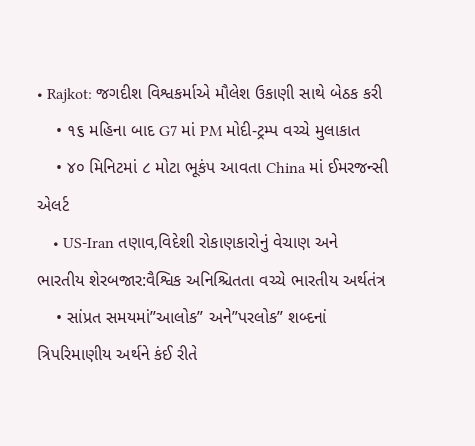• Rajkot: જગદીશ વિશ્વકર્માએ મૌલેશ ઉકાણી સાથે બેઠક કરી
    • ૧૬ મહિના બાદ G7 માં PM મોદી-ટ્રમ્પ વચ્ચે મુલાકાત
    • ૪૦ મિનિટમાં ૮ મોટા ભૂકંપ આવતા China માં ઈમરજન્સી એલર્ટ
    • US-Iran તણાવ,વિદેશી રોકાણકારોનું વેચાણ અને ભારતીય શેરબજાર:વૈશ્વિક અનિશ્ચિતતા વચ્ચે ભારતીય અર્થતંત્ર
    • સાંપ્રત સમયમાં”આલોક” અને”પરલોક” શબ્દનાં ત્રિપરિમાણીય અર્થને કંઈ રીતે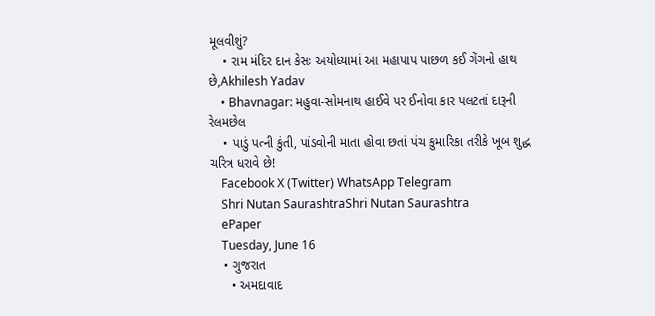મૂલવીશું?
    • રામ મંદિર દાન કેસઃ અયોધ્યામાં આ મહાપાપ પાછળ કઈ ગેંગનો હાથ છે,Akhilesh Yadav
    • Bhavnagar: મહુવા-સોમનાથ હાઈવે પર ઈનોવા કાર પલટતાં દારૂની રેલમછેલ
    • પાડું પત્ની કુંતી, પાંડવોની માતા હોવા છતાં પંચ કુમારિકા તરીકે ખૂબ શુદ્ધ ચરિત્ર ધરાવે છે!
    Facebook X (Twitter) WhatsApp Telegram
    Shri Nutan SaurashtraShri Nutan Saurashtra
    ePaper
    Tuesday, June 16
    • ગુજરાત
      • અમદાવાદ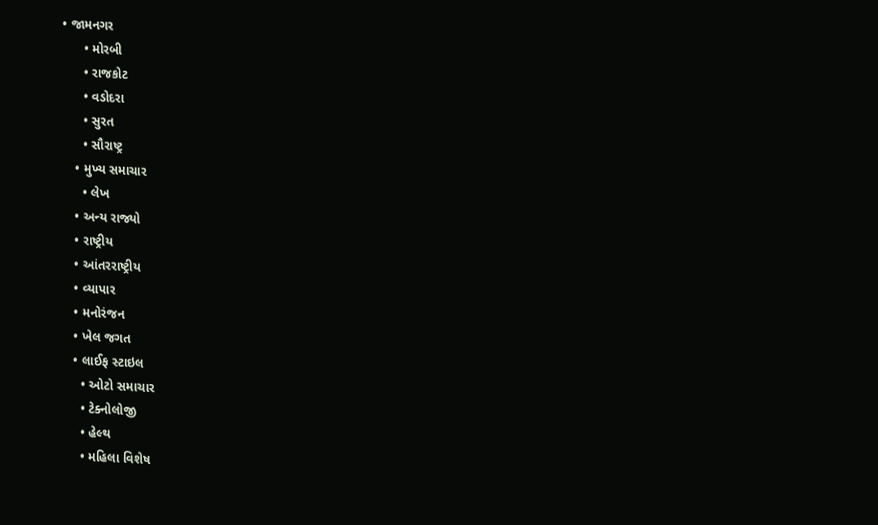• જામનગર
      • મોરબી
      • રાજકોટ
      • વડોદરા
      • સુરત
      • સૌરાષ્ટ્ર
    • મુખ્ય સમાચાર
      • લેખ
    • અન્ય રાજ્યો
    • રાષ્ટ્રીય
    • આંતરરાષ્ટ્રીય
    • વ્યાપાર
    • મનોરંજન
    • ખેલ જગત
    • લાઈફ સ્ટાઇલ
      • ઓટો સમાચાર
      • ટેક્નોલોજી
      • હેલ્થ
      • મહિલા વિશેષ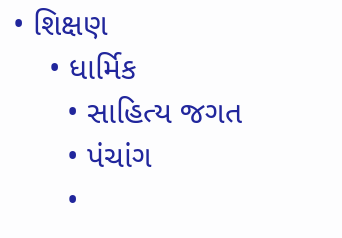• શિક્ષણ
    • ધાર્મિક
      • સાહિત્ય જગત
      • પંચાંગ
      •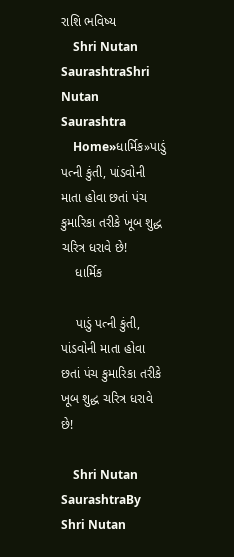રાશિ ભવિષ્ય
    Shri Nutan SaurashtraShri Nutan Saurashtra
    Home»ધાર્મિક»પાડું પત્ની કુંતી, પાંડવોની માતા હોવા છતાં પંચ કુમારિકા તરીકે ખૂબ શુદ્ધ ચરિત્ર ધરાવે છે!
    ધાર્મિક

    પાડું પત્ની કુંતી, પાંડવોની માતા હોવા છતાં પંચ કુમારિકા તરીકે ખૂબ શુદ્ધ ચરિત્ર ધરાવે છે!

    Shri Nutan SaurashtraBy Shri Nutan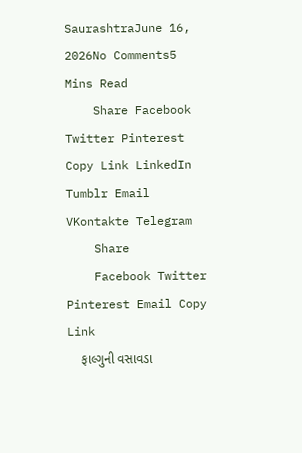SaurashtraJune 16, 2026No Comments5 Mins Read
    Share Facebook Twitter Pinterest Copy Link LinkedIn Tumblr Email VKontakte Telegram
    Share
    Facebook Twitter Pinterest Email Copy Link
    ફાલ્ગુની વસાવડા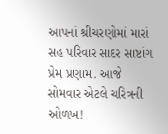આપનાં શ્રીચરણોમાં મારાં સહ પરિવાર સાદર સાષ્ટાંગ પ્રેમ પ્રણામ. આજે સોમવાર એટલે ચરિત્રની ઓળખ!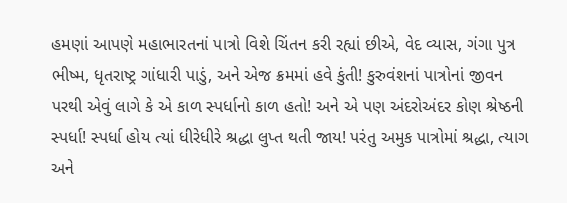હમણાં આપણે મહાભારતનાં પાત્રો વિશે ચિંતન કરી રહ્યાં છીએ, વેદ વ્યાસ, ગંગા પુત્ર ભીષ્મ, ધૃતરાષ્ટ્ર ગાંધારી પાડું, અને એજ ક્રમમાં હવે કુંતી! કુરુવંશનાં પાત્રોનાં જીવન પરથી એવું લાગે કે એ કાળ સ્પર્ધાનો કાળ હતો! અને એ પણ અંદરોઅંદર કોણ શ્રેષ્ઠની સ્પર્ધા! સ્પર્ધા હોય ત્યાં ધીરેધીરે શ્રદ્ધા લુપ્ત થતી જાય! પરંતુ અમુક પાત્રોમાં શ્રદ્ધા, ત્યાગ અને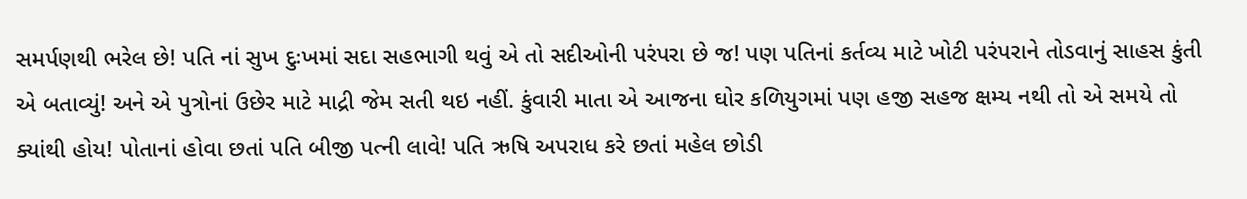સમર્પણથી ભરેલ છે! પતિ નાં સુખ દુઃખમાં સદા સહભાગી થવું એ તો સદીઓની પરંપરા છે જ! પણ પતિનાં કર્તવ્ય માટે ખોટી પરંપરાને તોડવાનું સાહસ‌ કુંતી એ બતાવ્યું! અને એ પુત્રોનાં ઉછેર માટે માદ્રી જેમ સતી થઇ નહીં. કુંવારી માતા એ આજના ઘોર કળિયુગમાં પણ હજી સહજ ક્ષમ્ય નથી તો એ સમયે તો ક્યાંથી હોય! પોતાનાં હોવા છતાં પતિ બીજી પત્ની લાવે! પતિ ઋષિ અપરાધ કરે છતાં મહેલ છોડી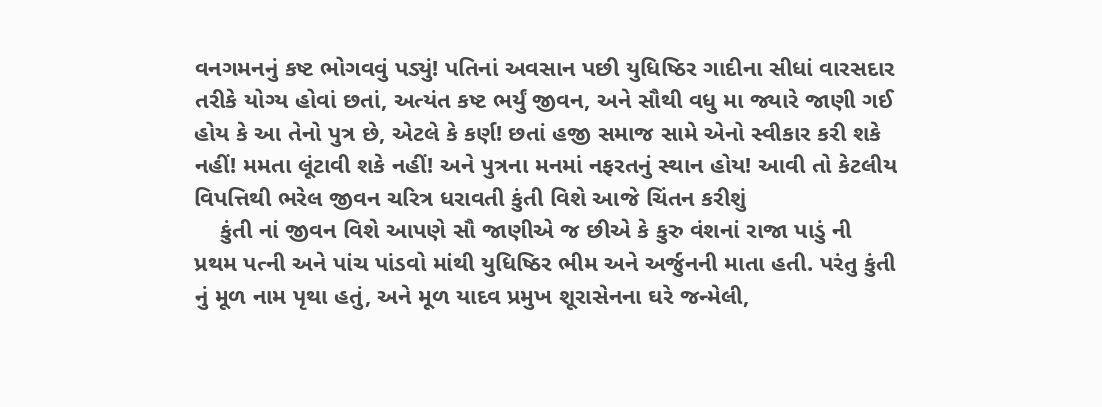વનગમનનું કષ્ટ ભોગવવું પડ્યું! પતિનાં અવસાન પછી યુધિષ્ઠિર ગાદીના સીધાં વારસદાર તરીકે યોગ્ય હોવાં છતાં, અત્યંત કષ્ટ ભર્યું જીવન, અને સૌથી વધુ મા જ્યારે જાણી ગઈ હોય કે આ તેનો પુત્ર છે, એટલે કે કર્ણ! છતાં હજી સમાજ સામે એનો સ્વીકાર કરી શકે નહીં! મમતા લૂંટાવી શકે નહીં! અને પુત્રના મનમાં નફરતનું સ્થાન હોય! આવી તો કેટલીય વિપત્તિથી ભરેલ જીવન ચરિત્ર ધરાવતી કુંતી વિશે આજે ચિંતન કરીશું
    કુંતી નાં જીવન વિશે આપણે સૌ જાણીએ જ છીએ કે કુરુ વંશનાં રાજા પાડું ની પ્રથમ પત્ની અને પાંચ પાંડવો માંથી યુધિષ્ઠિર ભીમ અને અર્જુનની માતા હતી. પરંતુ કુંતી નું મૂળ નામ પૃથા હતું, અને મૂળ યાદવ પ્રમુખ શૂરાસેનના ઘરે જન્મેલી,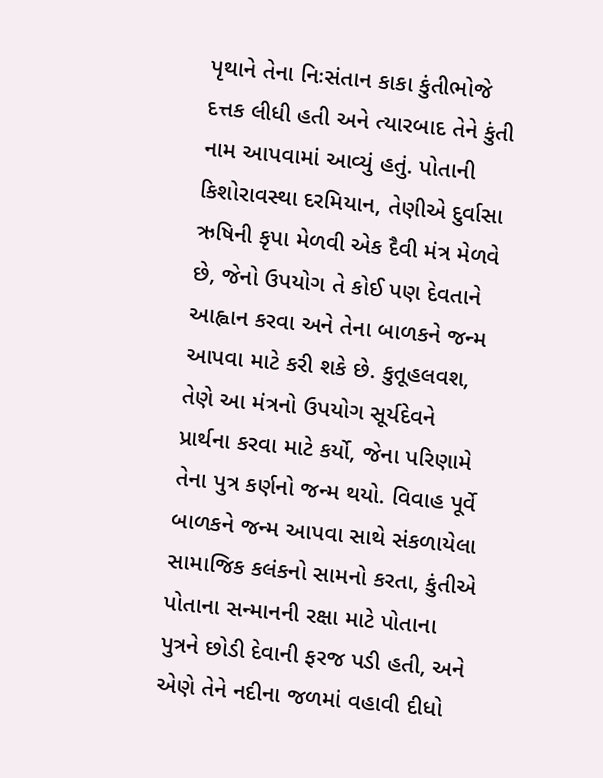પૃથાને તેના નિઃસંતાન કાકા કુંતીભોજે દત્તક લીધી હતી અને ત્યારબાદ તેને કુંતી નામ આપવામાં આવ્યું હતું. પોતાની કિશોરાવસ્થા દરમિયાન, તેણીએ દુર્વાસા ઋષિની કૃપા મેળવી એક દૈવી મંત્ર મેળવે છે, જેનો ઉપયોગ તે કોઈ પણ દેવતાને આહ્વાન કરવા અને તેના બાળકને જન્મ આપવા માટે કરી શકે છે. કુતૂહલવશ, તેણે આ મંત્રનો ઉપયોગ સૂર્યદેવને પ્રાર્થના કરવા માટે કર્યો, જેના પરિણામે તેના પુત્ર કર્ણનો જન્મ થયો. વિવાહ પૂર્વે બાળકને જન્મ આપવા સાથે સંકળાયેલા સામાજિક કલંકનો સામનો કરતા, કુંતીએ પોતાના સન્માનની રક્ષા માટે પોતાના પુત્રને છોડી દેવાની ફરજ પડી હતી, અને એણે તેને નદીના જળમાં વહાવી દીધો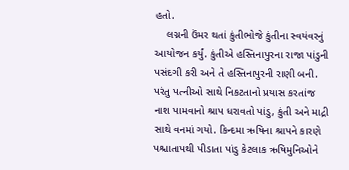હતો.
    લગ્નની ઉંમર થતાં કુંતીભોજે કુંતીના સ્વયંવરનું આયોજન કર્યું. કુંતીએ હસ્તિનાપુરના રાજા પાંડુની પસંદગી કરી અને તે હસ્તિનાપુરની રાણી બની. પરંતુ પત્નીઓ સાથે નિકટતાનો પ્રયાસ કરતાંજ નાશ પામવાનો શ્રાપ ધરાવતો પાંડુ, કુંતી અને માદ્રી સાથે વનમાં ગયો. કિન્દમા ઋષિના શ્રાપને કારણે પશ્ચાતાપથી પીડાતા પાંડુ કેટલાક ઋષિમુનિઓને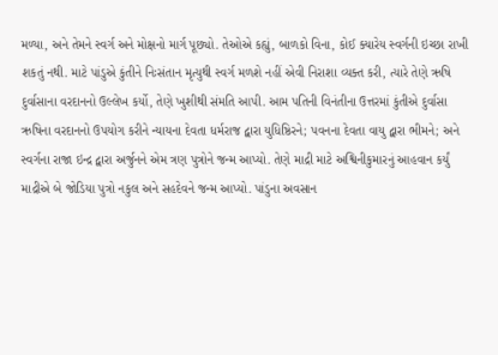મળ્યા, અને તેમને સ્વર્ગ અને મોક્ષનો માર્ગ પૂછ્યો. તેઓએ કહ્યું, બાળકો વિના, કોઈ ક્યારેય સ્વર્ગની ઇચ્છા રાખી શકતું નથી. માટે પાંડુએ કુંતીને નિઃસંતાન મૃત્યુથી સ્વર્ગ મળશે નહીં એવી નિરાશા વ્યક્ત કરી, ત્યારે તેણે ઋષિ દુર્વાસાના વરદાનનો ઉલ્લેખ કર્યો, તેણે ખુશીથી સંમતિ આપી. આમ પતિની વિનંતીના ઉત્તરમાં કુંતીએ દુર્વાસા ઋષિના વરદાનનો ઉપયોગ કરીને ન્યાયના દેવતા ધર્મરાજ દ્વારા યુધિષ્ઠિરને; પવનના દેવતા વાયુ દ્વારા ભીમને; અને સ્વર્ગના રાજા ઇન્દ્ર દ્વારા અર્જુનને એમ ત્રણ પુત્રોને જન્મ આપ્યો. તેણે માદ્રી માટે અશ્વિનીકુમારનું આહવાન કર્યું માદ્રીએ બે જોડિયા પુત્રો નકુલ અને સહદેવને જન્મ આપ્યો. પાંડુના અવસાન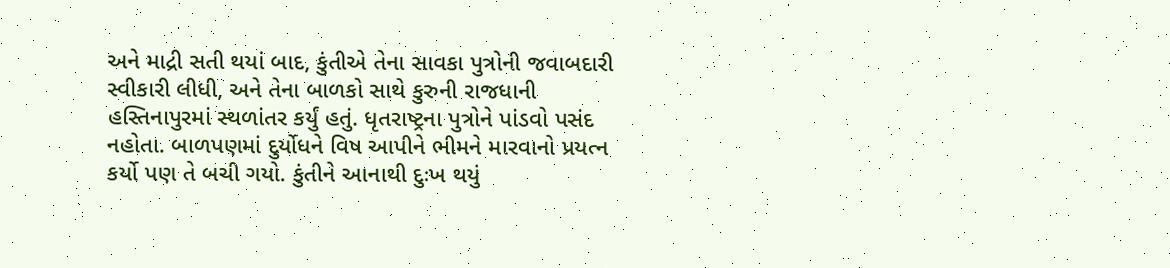અને માદ્રી સતી થયાં બાદ, કુંતીએ તેના સાવકા પુત્રોની જવાબદારી સ્વીકારી લીધી, અને તેના બાળકો સાથે કુરુની રાજધાની હસ્તિનાપુરમાં સ્થળાંતર કર્યું હતું. ધૃતરાષ્ટ્રના પુત્રોને પાંડવો પસંદ નહોતા. બાળપણમાં દુર્યોધને વિષ આપીને ભીમને મારવાનો પ્રયત્ન કર્યો પણ તે બચી ગયો. કુંતીને આનાથી દુઃખ થયું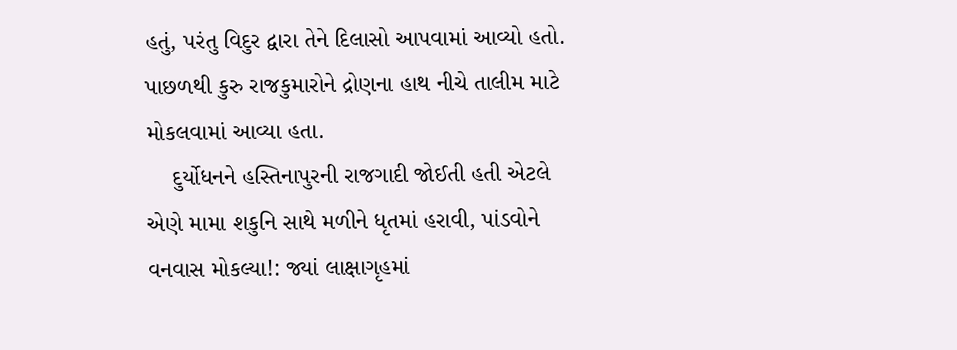હતું, પરંતુ વિદુર દ્વારા તેને દિલાસો આપવામાં આવ્યો હતો. પાછળથી કુરુ રાજકુમારોને દ્રોણના હાથ નીચે તાલીમ માટે મોકલવામાં આવ્યા હતા.
    દુર્યોધનને હસ્તિનાપુરની રાજગાદી જોઈતી હતી એટલે એણે મામા શકુનિ સાથે મળીને ધૃતમાં હરાવી, પાંડવોને વનવાસ મોકલ્યા!: જ્યાં લાક્ષાગૃહમાં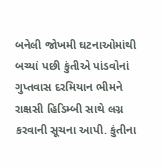બનેલી જોખમી ઘટનાઓમાંથી બચ્યાં પછી કુંતીએ પાંડવોનાં ગુપ્તવાસ દરમિયાન ભીમને રાક્ષસી હિડિમ્બી સાથે લગ્ન કરવાની સૂચના આપી. કુંતીના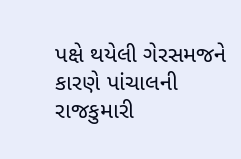પક્ષે થયેલી ગેરસમજને કારણે પાંચાલની રાજકુમારી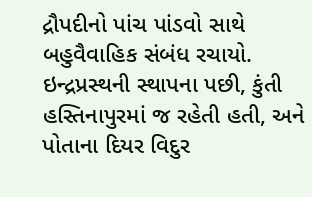દ્રૌપદીનો પાંચ પાંડવો સાથે બહુવૈવાહિક સંબંધ રચાયો. ઇન્દ્રપ્રસ્થની સ્થાપના પછી, કુંતી હસ્તિનાપુરમાં જ રહેતી હતી, અને પોતાના દિયર વિદુર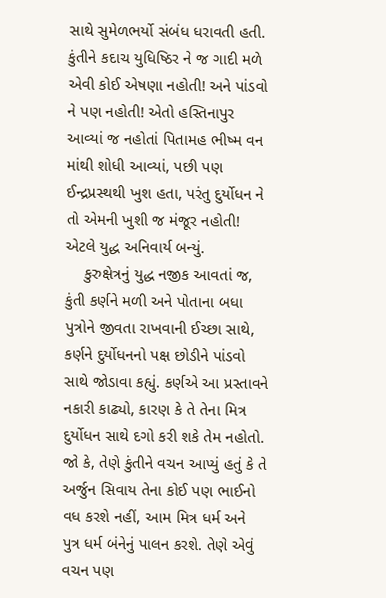સાથે સુમેળભર્યો સંબંધ ધરાવતી હતી. કુંતીને કદાચ યુધિષ્ઠિર ને જ ગાદી મળે એવી કોઈ એષણા નહોતી! અને પાંડવો ને પણ નહોતી! એતો હસ્તિનાપુર આવ્યાં જ નહોતાં પિતામહ ભીષ્મ વન માંથી શોધી આવ્યાં, પછી પણ ઈન્દ્રપ્રસ્થથી ખુશ હતા, પરંતુ દુર્યોધન ને તો એમની ખુશી જ મંજૂર નહોતી! એટલે યુદ્ધ અનિવાર્ય બન્યું.
    કુરુક્ષેત્રનું યુદ્ધ નજીક આવતાં જ, કુંતી કર્ણને મળી અને પોતાના બધા પુત્રોને જીવતા રાખવાની ઈચ્છા સાથે, કર્ણને દુર્યોધનનો પક્ષ છોડીને પાંડવો સાથે જોડાવા કહ્યું. કર્ણએ આ પ્રસ્તાવને નકારી કાઢ્યો, કારણ કે તે તેના મિત્ર દુર્યોધન સાથે દગો કરી શકે તેમ નહોતો. જો કે, તેણે કુંતીને વચન આપ્યું હતું કે તે અર્જુન સિવાય તેના કોઈ પણ ભાઈનો વધ કરશે નહીં, આમ મિત્ર ધર્મ અને પુત્ર ધર્મ બંનેનું પાલન કરશે. તેણે એવું વચન પણ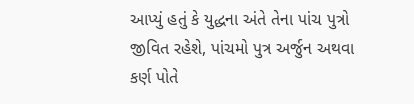આપ્યું હતું કે યુદ્ધના અંતે તેના પાંચ પુત્રો જીવિત રહેશે, પાંચમો પુત્ર અર્જુન અથવા કર્ણ પોતે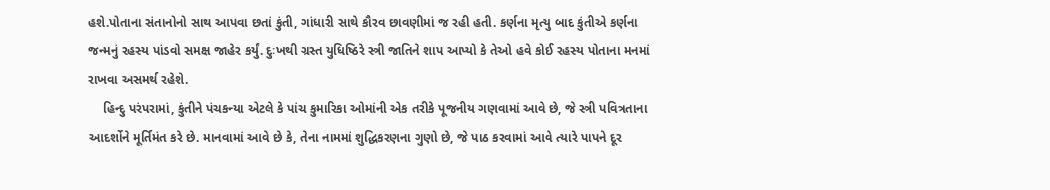હશે.પોતાના સંતાનોનો સાથ આપવા છતાં કુંતી, ગાંધારી સાથે કૌરવ છાવણીમાં જ રહી હતી. કર્ણના મૃત્યુ બાદ કુંતીએ કર્ણના જન્મનું રહસ્ય પાંડવો સમક્ષ જાહેર કર્યું. દુઃખથી ગ્રસ્ત યુધિષ્ઠિરે સ્ત્રી જાતિને શાપ આપ્યો કે તેઓ હવે કોઈ રહસ્ય પોતાના મનમાં રાખવા અસમર્થ રહેશે.
    હિન્દુ પરંપરામાં, કુંતીને પંચકન્યા એટલે કે પાંચ કુમારિકા ઓમાંની એક તરીકે પૂજનીય ગણવામાં આવે છે, જે સ્ત્રી પવિત્રતાના આદર્શોને મૂર્તિમંત કરે છે. માનવામાં આવે છે કે, તેના નામમાં શુદ્ધિકરણના ગુણો છે, જે પાઠ કરવામાં આવે ત્યારે પાપને દૂર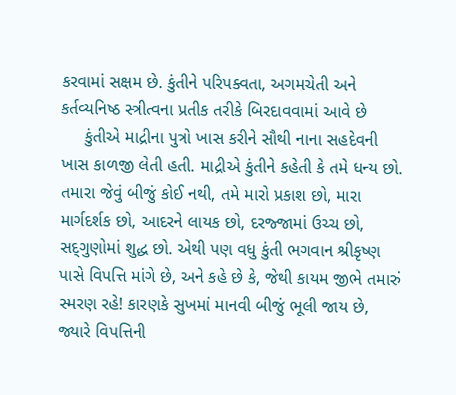કરવામાં સક્ષમ છે. કુંતીને પરિપક્વતા, અગમચેતી અને કર્તવ્યનિષ્ઠ સ્ત્રીત્વના પ્રતીક તરીકે બિરદાવવામાં આવે છે
     કુંતીએ માદ્રીના પુત્રો ખાસ કરીને સૌથી નાના સહદેવની ખાસ કાળજી લેતી હતી. માદ્રીએ કુંતીને કહેતી કે તમે ધન્ય છો. તમારા જેવું બીજું કોઈ નથી, તમે મારો પ્રકાશ છો, મારા માર્ગદર્શક છો, આદરને લાયક છો, દરજ્જામાં ઉચ્ચ છો, સદ્‌ગુણોમાં શુદ્ધ છો. એથી પણ વધુ કુંતી ભગવાન શ્રીકૃષ્ણ પાસે વિપત્તિ માંગે છે, અને કહે છે કે, જેથી કાયમ જીભે તમારું સ્મરણ રહે! કારણકે સુખમાં માનવી બીજું ભૂલી જાય છે, જ્યારે વિપત્તિની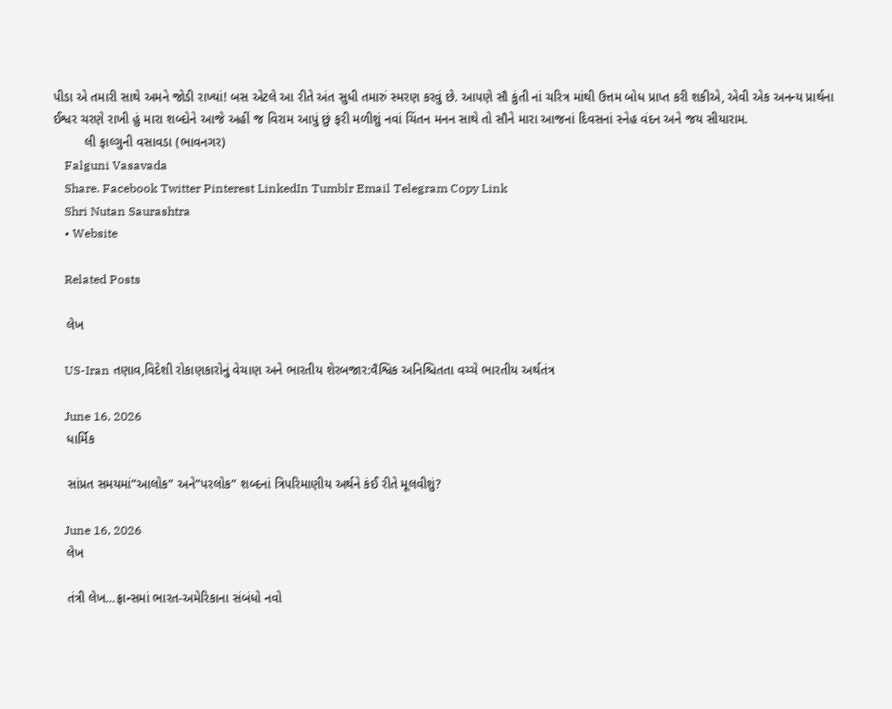પીડા એ તમારી સાથે અમને જોડી રાખ્યાં! બસ એટલે આ રીતે અંત સુધી તમારું સ્મરણ કરવું છે. આપણે સૌ કુંતી નાં ચરિત્ર માંથી ઉત્તમ બોધ પ્રાપ્ત કરી શકીએ, એવી એક અનન્ય પ્રાર્થના ઈશ્વર ચરણે રાખી હું મારા શબ્દોને આજે અહીં જ વિરામ આપું છું ફરી મળીશું નવાં ચિંતન મનન સાથે તો સૌને મારા આજનાં દિવસનાં સ્નેહ વંદન અને જય સીયારામ.
         લી ફાલ્ગુની વસાવડા (ભાવનગર)
    Falguni Vasavada
    Share. Facebook Twitter Pinterest LinkedIn Tumblr Email Telegram Copy Link
    Shri Nutan Saurashtra
    • Website

    Related Posts

    લેખ

    US-Iran તણાવ,વિદેશી રોકાણકારોનું વેચાણ અને ભારતીય શેરબજાર:વૈશ્વિક અનિશ્ચિતતા વચ્ચે ભારતીય અર્થતંત્ર

    June 16, 2026
    ધાર્મિક

    સાંપ્રત સમયમાં”આલોક” અને”પરલોક” શબ્દનાં ત્રિપરિમાણીય અર્થને કંઈ રીતે મૂલવીશું?

    June 16, 2026
    લેખ

    તંત્રી લેખ…ફ્રાન્સમાં ભારત-અમેરિકાના સંબંધો નવો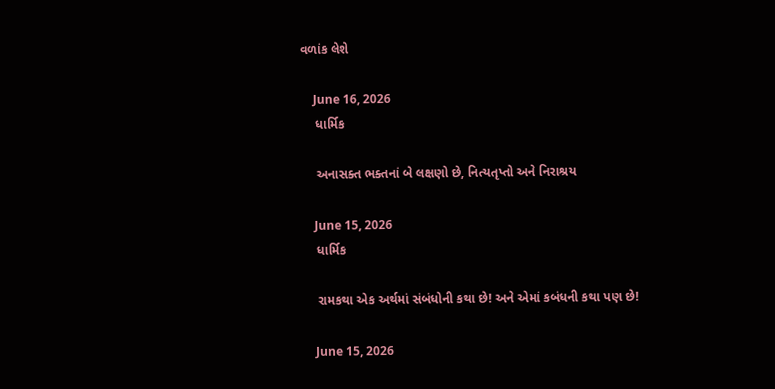વળાંક લેશે

    June 16, 2026
    ધાર્મિક

    અનાસક્ત ભક્તનાં બે લક્ષણો છે, નિત્યતૃપ્તો અને નિરાશ્રય

    June 15, 2026
    ધાર્મિક

    રામકથા એક અર્થમાં સંબંધોની કથા છે! અને એમાં કબંધની કથા પણ છે!

    June 15, 2026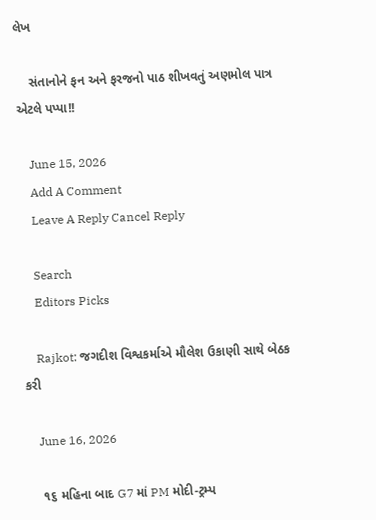લેખ

    સંતાનોને ફન અને ફરજનો પાઠ શીખવતું અણમોલ પાત્ર એટલે પપ્પા!!

    June 15, 2026
    Add A Comment
    Leave A Reply Cancel Reply

    Search
    Editors Picks

    Rajkot: જગદીશ વિશ્વકર્માએ મૌલેશ ઉકાણી સાથે બેઠક કરી

    June 16, 2026

    ૧૬ મહિના બાદ G7 માં PM મોદી-ટ્રમ્પ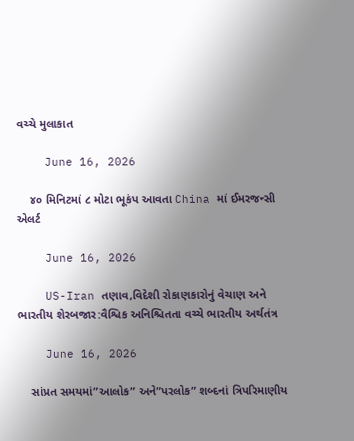વચ્ચે મુલાકાત

    June 16, 2026

    ૪૦ મિનિટમાં ૮ મોટા ભૂકંપ આવતા China માં ઈમરજન્સી એલર્ટ

    June 16, 2026

    US-Iran તણાવ,વિદેશી રોકાણકારોનું વેચાણ અને ભારતીય શેરબજાર:વૈશ્વિક અનિશ્ચિતતા વચ્ચે ભારતીય અર્થતંત્ર

    June 16, 2026

    સાંપ્રત સમયમાં”આલોક” અને”પરલોક” શબ્દનાં ત્રિપરિમાણીય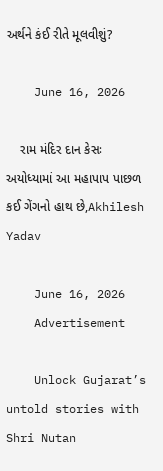અર્થને કંઈ રીતે મૂલવીશું?

    June 16, 2026

    રામ મંદિર દાન કેસઃ અયોધ્યામાં આ મહાપાપ પાછળ કઈ ગેંગનો હાથ છે,Akhilesh Yadav

    June 16, 2026
    Advertisement

    Unlock Gujarat’s untold stories with Shri Nutan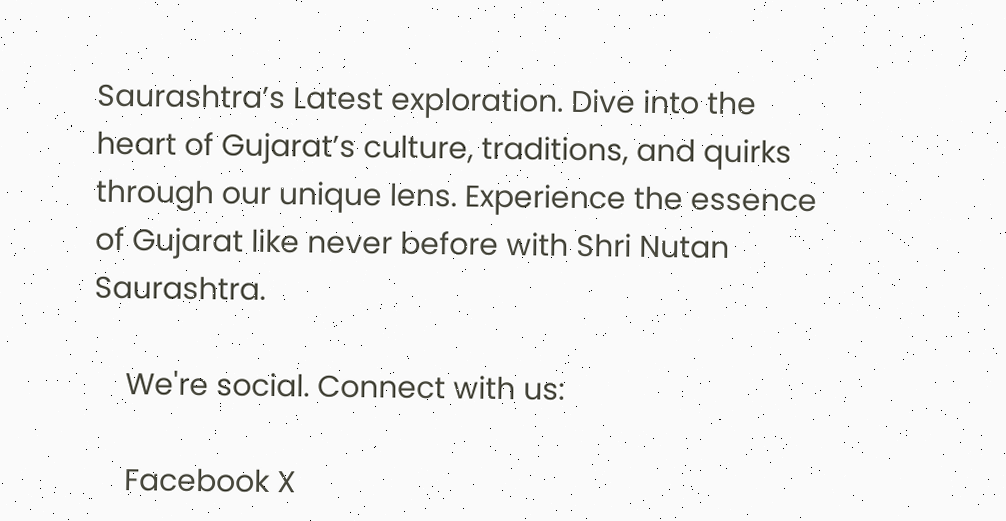Saurashtra’s Latest exploration. Dive into the heart of Gujarat’s culture, traditions, and quirks through our unique lens. Experience the essence of Gujarat like never before with Shri Nutan Saurashtra.

    We're social. Connect with us:

    Facebook X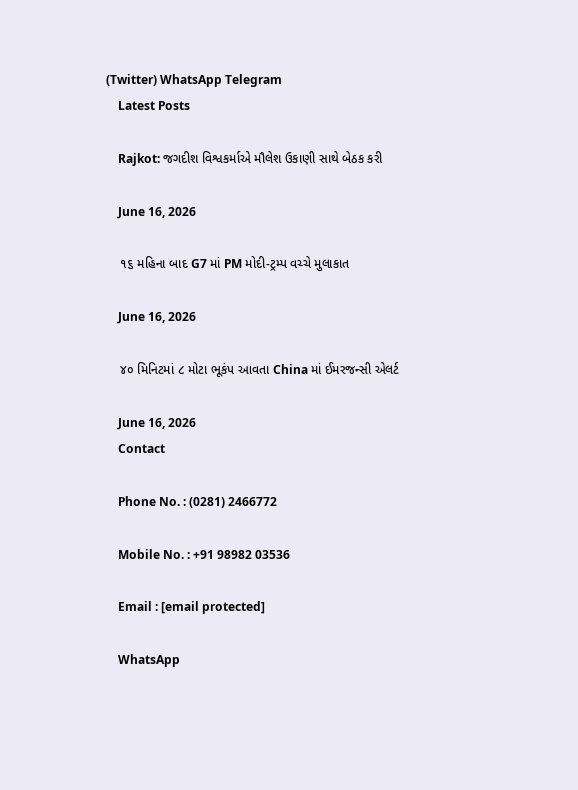(Twitter) WhatsApp Telegram
    Latest Posts

    Rajkot: જગદીશ વિશ્વકર્માએ મૌલેશ ઉકાણી સાથે બેઠક કરી

    June 16, 2026

    ૧૬ મહિના બાદ G7 માં PM મોદી-ટ્રમ્પ વચ્ચે મુલાકાત

    June 16, 2026

    ૪૦ મિનિટમાં ૮ મોટા ભૂકંપ આવતા China માં ઈમરજન્સી એલર્ટ

    June 16, 2026
    Contact

    Phone No. : (0281) 2466772

    Mobile No. : +91 98982 03536

    Email : [email protected]

    WhatsApp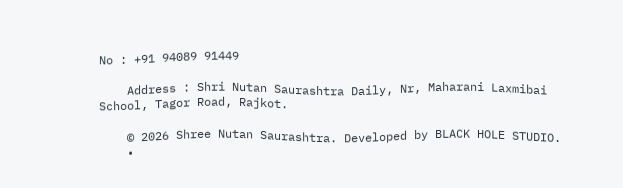No : +91 94089 91449

    Address : Shri Nutan Saurashtra Daily, Nr, Maharani Laxmibai School, Tagor Road, Rajkot.

    © 2026 Shree Nutan Saurashtra. Developed by BLACK HOLE STUDIO.
    •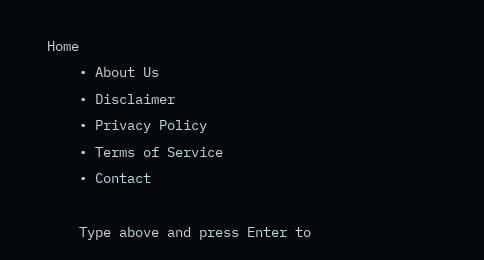Home
    • About Us
    • Disclaimer
    • Privacy Policy
    • Terms of Service
    • Contact

    Type above and press Enter to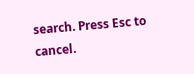search. Press Esc to cancel.